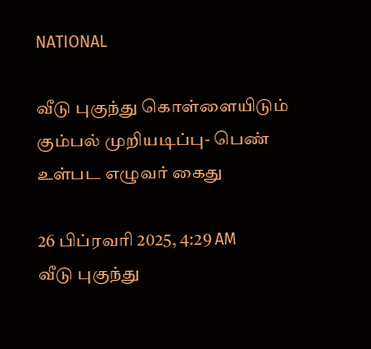NATIONAL

வீடு புகுந்து கொள்ளையிடும் கும்பல் முறியடிப்பு- பெண் உள்பட எழுவர் கைது

26 பிப்ரவரி 2025, 4:29 AM
வீடு புகுந்து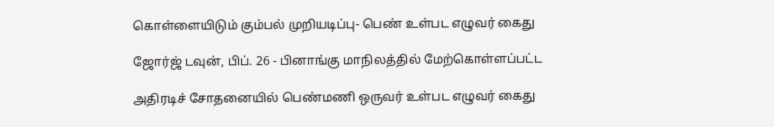கொள்ளையிடும் கும்பல் முறியடிப்பு- பெண் உள்பட எழுவர் கைது

ஜோர்ஜ் டவுன், பிப். 26 - பினாங்கு மாநிலத்தில் மேற்கொள்ளப்பட்ட

அதிரடிச் சோதனையில் பெண்மணி ஒருவர் உள்பட எழுவர் கைது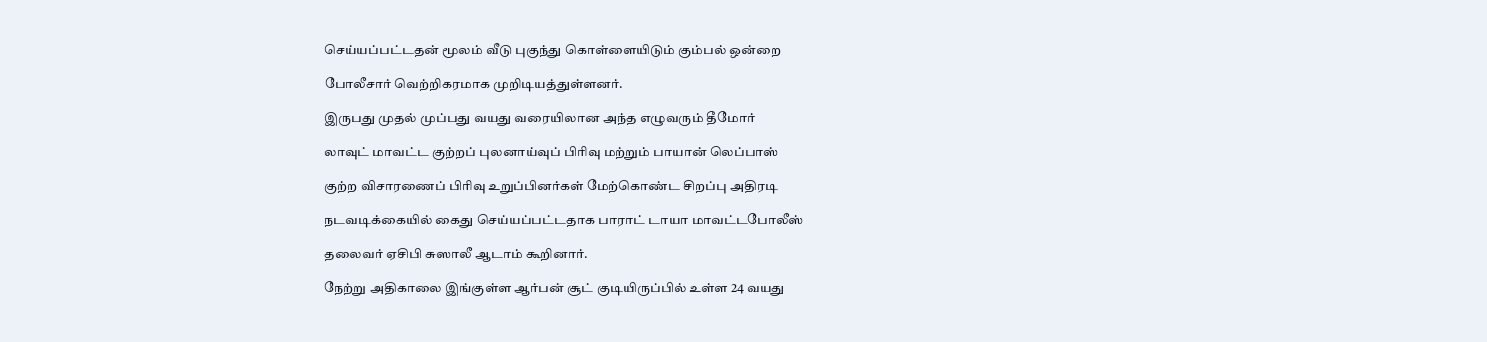செய்யப்பட்டதன் மூலம் வீடு புகுந்து கொள்ளையிடும் கும்பல் ஒன்றை

போலீசார் வெற்றிகரமாக முறிடியத்துள்ளனர்.

இருபது முதல் முப்பது வயது வரையிலான அந்த எழுவரும் தீமோர்

லாவுட் மாவட்ட குற்றப் புலனாய்வுப் பிரிவு மற்றும் பாயான் லெப்பாஸ்

குற்ற விசாரணைப் பிரிவு உறுப்பினர்கள் மேற்கொண்ட சிறப்பு அதிரடி

நடவடிக்கையில் கைது செய்யப்பட்டதாக பாராட் டாயா மாவட்டபோலீஸ்

தலைவர் ஏசிபி சுஸாலீ ஆடாம் கூறினார்.

நேற்று அதிகாலை இங்குள்ள ஆர்பன் சூட் குடியிருப்பில் உள்ள 24 வயது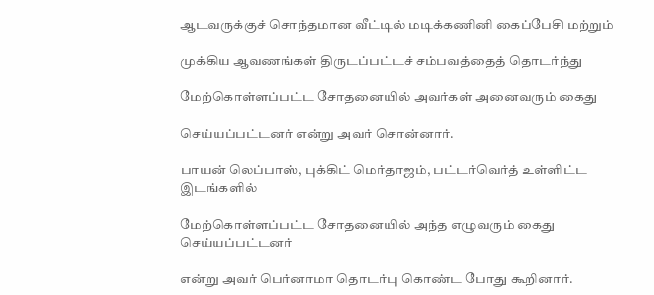ஆடவருக்குச் சொந்தமான வீட்டில் மடிக்கணினி கைப்பேசி மற்றும்

முக்கிய ஆவணங்கள் திருடப்பட்டச் சம்பவத்தைத் தொடர்ந்து

மேற்கொள்ளப்பட்ட சோதனையில் அவர்கள் அனைவரும் கைது

செய்யப்பட்டனர் என்று அவர் சொன்னார்.

பாயன் லெப்பாஸ், புக்கிட் மெர்தாஜம், பட்டர்வெர்த் உள்ளிட்ட இடங்களில்

மேற்கொள்ளப்பட்ட சோதனையில் அந்த எழுவரும் கைது செய்யப்பட்டனர்

என்று அவர் பெர்னாமா தொடர்பு கொண்ட போது கூறினார்.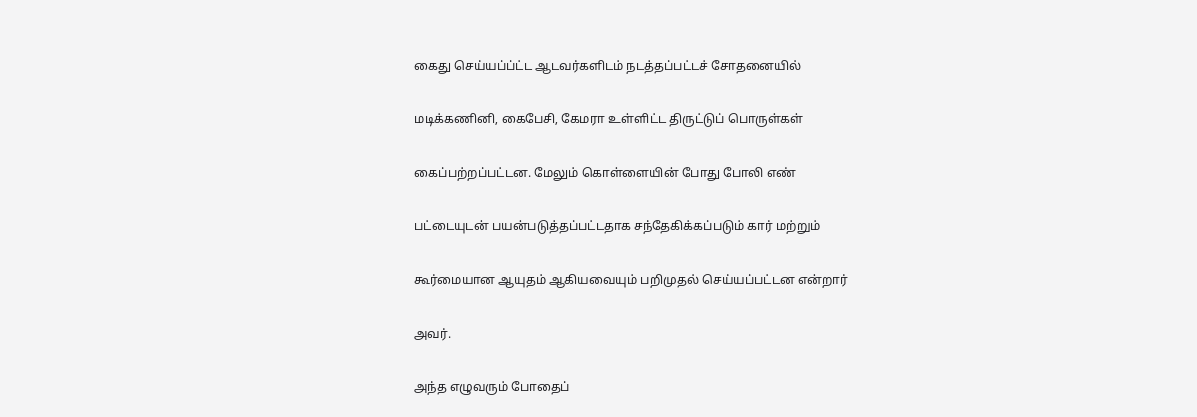கைது செய்யப்ப்ட்ட ஆடவர்களிடம் நடத்தப்பட்டச் சோதனையில்

மடிக்கணினி, கைபேசி, கேமரா உள்ளிட்ட திருட்டுப் பொருள்கள்

கைப்பற்றப்பட்டன. மேலும் கொள்ளையின் போது போலி எண்

பட்டையுடன் பயன்படுத்தப்பட்டதாக சந்தேகிக்கப்படும் கார் மற்றும்

கூர்மையான ஆயுதம் ஆகியவையும் பறிமுதல் செய்யப்பட்டன என்றார்

அவர்.

அந்த எழுவரும் போதைப்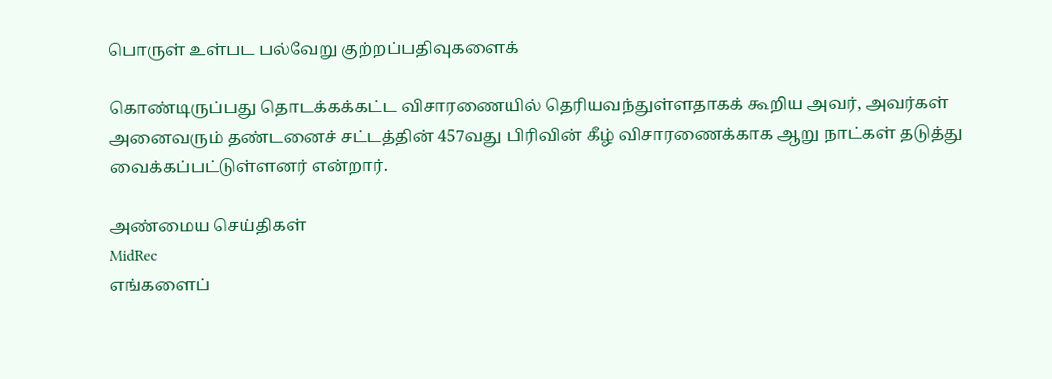பொருள் உள்பட பல்வேறு குற்றப்பதிவுகளைக்

கொண்டிருப்பது தொடக்கக்கட்ட விசாரணையில் தெரியவந்துள்ளதாகக் கூறிய அவர், அவர்கள் அனைவரும் தண்டனைச் சட்டத்தின் 457வது பிரிவின் கீழ் விசாரணைக்காக ஆறு நாட்கள் தடுத்து வைக்கப்பட்டுள்ளனர் என்றார்.

அண்மைய செய்திகள்
MidRec
எங்களைப்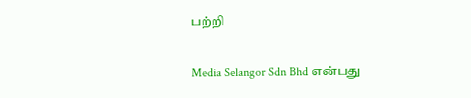பற்றி

Media Selangor Sdn Bhd என்பது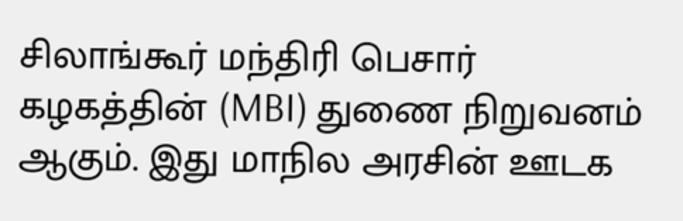சிலாங்கூர் மந்திரி பெசார் கழகத்தின் (MBI) துணை நிறுவனம் ஆகும். இது மாநில அரசின் ஊடக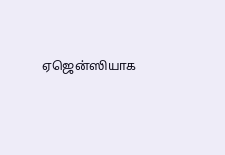ஏஜென்ஸியாக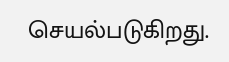செயல்படுகிறது.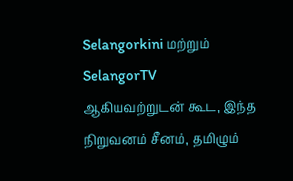Selangorkini மற்றும் SelangorTV ஆகியவற்றுடன் கூட, இந்த நிறுவனம் சீனம், தமிழும்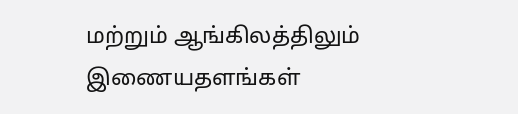மற்றும் ஆங்கிலத்திலும் இணையதளங்கள்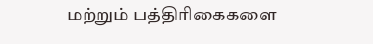மற்றும் பத்திரிகைகளை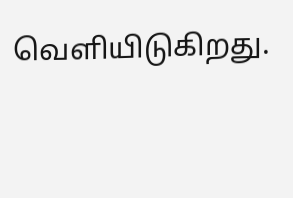வெளியிடுகிறது.